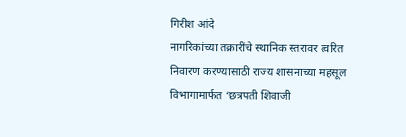गिरीश आंदे
नागरिकांच्या तक्रारींचे स्थानिक स्तरावर त्वरित निवारण करण्यासाठी राज्य शासनाच्या महसूल विभागामार्फत ‘छत्रपती शिवाजी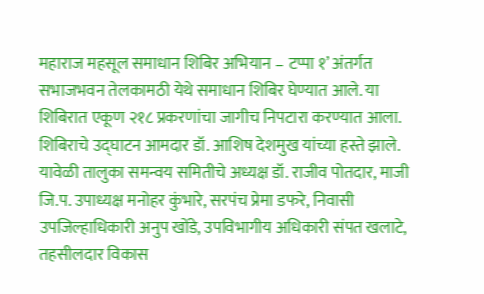महाराज महसूल समाधान शिबिर अभियान – टप्पा १’ अंतर्गत सभाजभवन तेलकामठी येथे समाधान शिबिर घेण्यात आले. या शिबिरात एकूण २१८ प्रकरणांचा जागीच निपटारा करण्यात आला.
शिबिराचे उद्घाटन आमदार डॉ. आशिष देशमुख यांच्या हस्ते झाले. यावेळी तालुका समन्वय समितीचे अध्यक्ष डॉ. राजीव पोतदार, माजी जि.प. उपाध्यक्ष मनोहर कुंभारे, सरपंच प्रेमा डफरे, निवासी उपजिल्हाधिकारी अनुप खोंडे, उपविभागीय अधिकारी संपत खलाटे, तहसीलदार विकास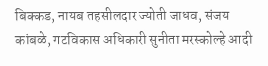बिक्कड, नायब तहसीलदार ज्योती जाधव, संजय कांबळे, गटविकास अधिकारी सुनीता मरस्कोल्हे आदी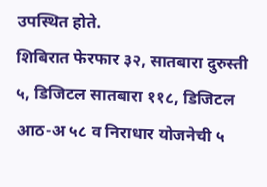उपस्थित होते.
शिबिरात फेरफार ३२, सातबारा दुरुस्ती ५, डिजिटल सातबारा ११८, डिजिटल आठ-अ ५८ व निराधार योजनेची ५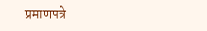प्रमाणपत्रे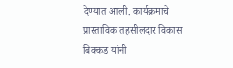देण्यात आली. कार्यक्रमाचे प्रास्ताविक तहसीलदार विकास बिक्कड यांनी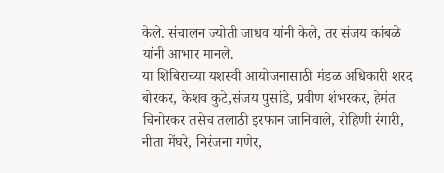केले. संचालन ज्योती जाधव यांनी केले, तर संजय कांबळे यांनी आभार मानले.
या शिबिराच्या यशस्वी आयोजनासाठी मंडळ अधिकारी शरद बोरकर, केशव कुटे,संजय पुसांडे, प्रवीण शंभरकर, हेमंत चिनोरकर तसेच तलाठी इरफान जानिवाले, रोहिणी रंगारी, नीता मेंघरे, निरंजना गणेर,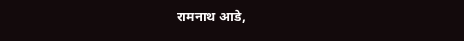रामनाथ आडे,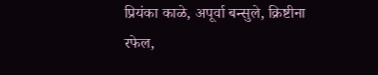प्रियंका काळे, अपूर्वा बन्सुले, क्रिष्टीना रफेल,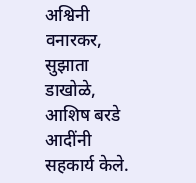अश्विनी वनारकर, सुझाता डाखोळे, आशिष बरडे आदींनी सहकार्य केले.